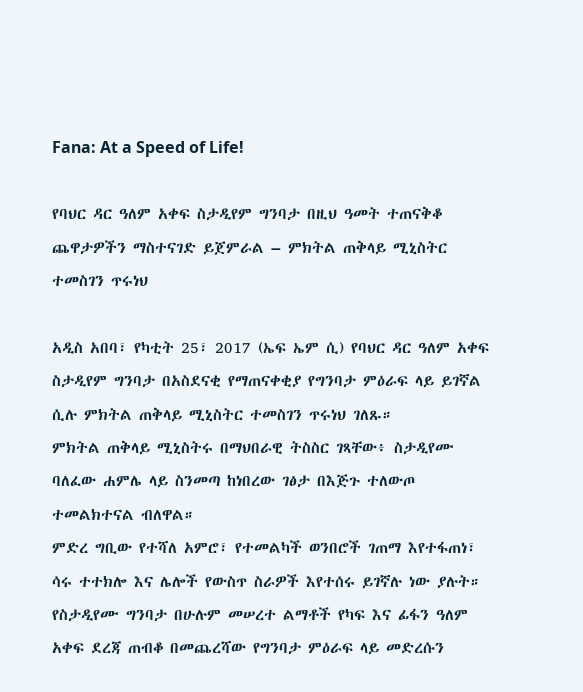Fana: At a Speed of Life!

የባህር ዳር ዓለም አቀፍ ስታዲየም ግንባታ በዚህ ዓመት ተጠናቅቆ ጨዋታዎችን ማስተናገድ ይጀምራል – ምክትል ጠቅላይ ሚኒስትር ተመስገን ጥሩነህ

አዲስ አበባ፣ የካቲት 25፣ 2017 (ኤፍ ኤም ሲ) የባህር ዳር ዓለም አቀፍ ስታዲየም ግንባታ በአስደናቂ የማጠናቀቂያ የግንባታ ምዕራፍ ላይ ይገኛል ሲሉ ምክትል ጠቅላይ ሚኒስትር ተመስገን ጥሩነህ ገለጹ።
ምክትል ጠቅላይ ሚኒስትሩ በማህበራዊ ትስስር ገጻቸው፥ ስታዲየሙ ባለፈው ሐምሌ ላይ ስንመጣ ከነበረው ገፅታ በእጅጉ ተለውጦ ተመልክተናል ብለዋል።
ምድረ ግቢው የተሻለ አምሮ፣ የተመልካች ወንበሮች ገጠማ እየተፋጠነ፣ ሳሩ ተተክሎ እና ሌሎች የውስጥ ስራዎች እየተሰሩ ይገኛሉ ነው ያሉት።
የስታዲየሙ ግንባታ በሁሉም መሠረተ ልማቶች የካፍ እና ፊፋን ዓለም አቀፍ ደረጃ ጠብቆ በመጨረሻው የግንባታ ምዕራፍ ላይ መድረሱን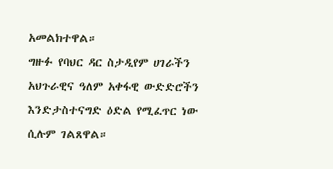አመልክተዋል።
ግዙፉ የባህር ዳር ስታዲየም ሀገራችን አህጉራዊና ዓለም አቀፋዊ ውድድሮችን እንድታስተናግድ ዕድል የሚፈጥር ነው ሲሉም ገልጸዋል።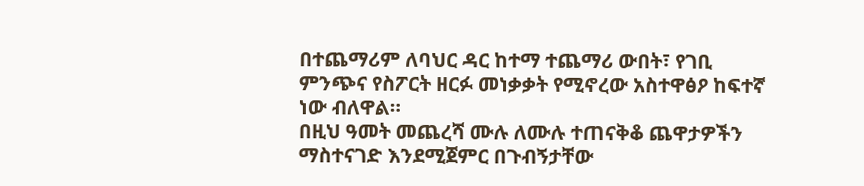በተጨማሪም ለባህር ዳር ከተማ ተጨማሪ ውበት፣ የገቢ ምንጭና የስፖርት ዘርፉ መነቃቃት የሚኖረው አስተዋፅዖ ከፍተኛ ነው ብለዋል።
በዚህ ዓመት መጨረሻ ሙሉ ለሙሉ ተጠናቅቆ ጨዋታዎችን ማስተናገድ እንደሚጀምር በጉብኝታቸው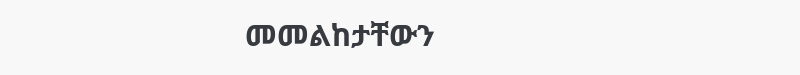መመልከታቸውን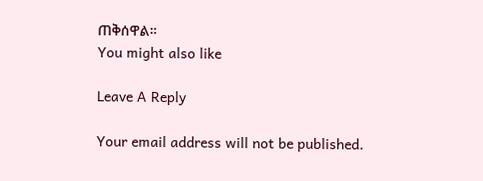ጠቅሰዋል።
You might also like

Leave A Reply

Your email address will not be published.